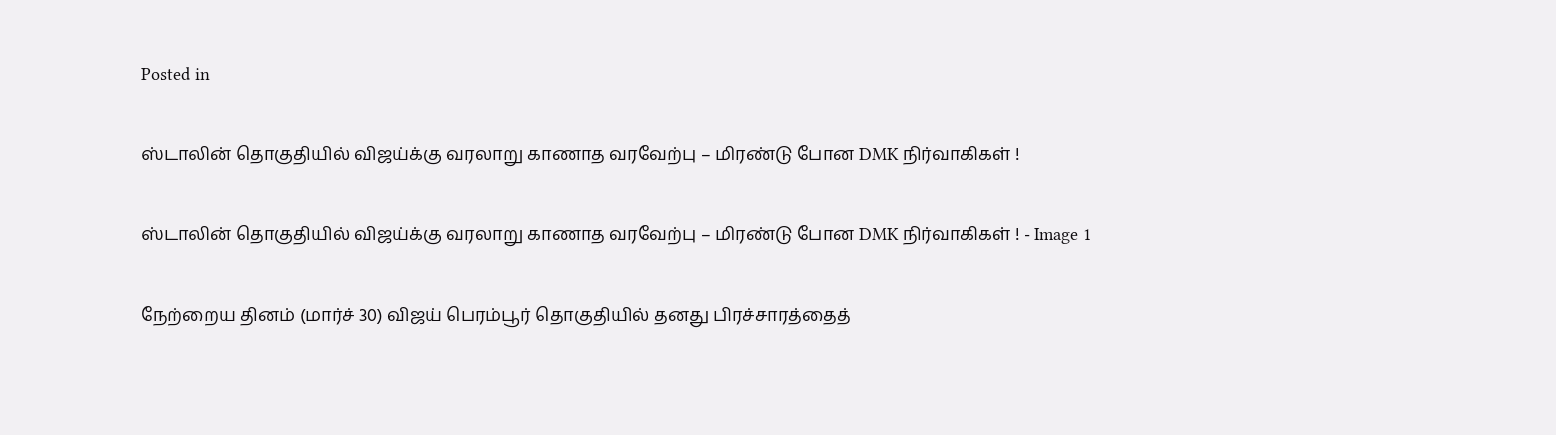Posted in

ஸ்டாலின் தொகுதியில் விஜய்க்கு வரலாறு காணாத வரவேற்பு – மிரண்டு போன DMK நிர்வாகிகள் !

ஸ்டாலின் தொகுதியில் விஜய்க்கு வரலாறு காணாத வரவேற்பு – மிரண்டு போன DMK நிர்வாகிகள் ! - Image 1

நேற்றைய தினம் (மார்ச் 30) விஜய் பெரம்பூர் தொகுதியில் தனது பிரச்சாரத்தைத்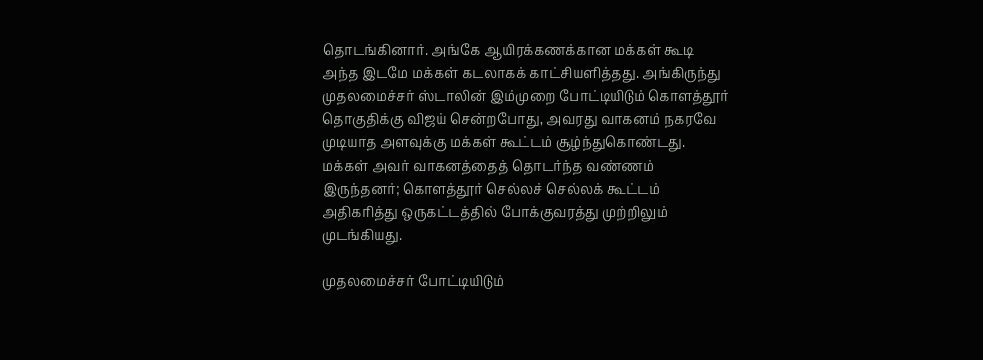தொடங்கினார். அங்கே ஆயிரக்கணக்கான மக்கள் கூடி அந்த இடமே மக்கள் கடலாகக் காட்சியளித்தது. அங்கிருந்து முதலமைச்சர் ஸ்டாலின் இம்முறை போட்டியிடும் கொளத்தூர் தொகுதிக்கு விஜய் சென்றபோது, அவரது வாகனம் நகரவே முடியாத அளவுக்கு மக்கள் கூட்டம் சூழ்ந்துகொண்டது. மக்கள் அவர் வாகனத்தைத் தொடர்ந்த வண்ணம் இருந்தனர்; கொளத்தூர் செல்லச் செல்லக் கூட்டம் அதிகரித்து ஒருகட்டத்தில் போக்குவரத்து முற்றிலும் முடங்கியது.

முதலமைச்சர் போட்டியிடும்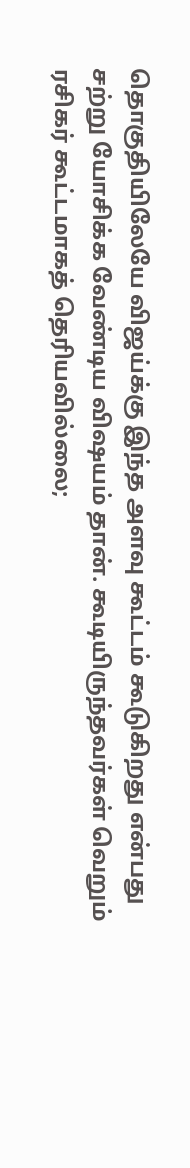தொகுதியிலேயே விஜய்க்கு இந்த அளவு கூட்டம் கூடுகிறது என்பது சற்று யோசிக்க வேண்டிய விஷயம் தான். கூடியிருந்தவர்கள் வெறும் ரசிகர் கூட்டமாகத் தெரியவில்லை;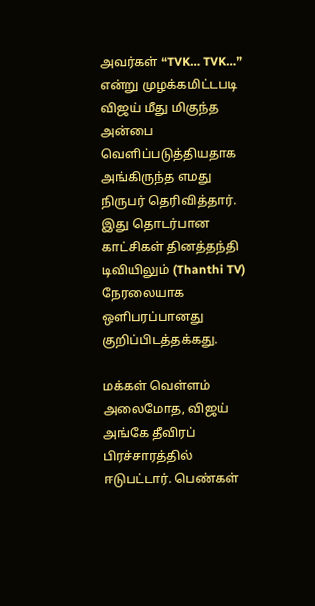அவர்கள் “TVK… TVK…” என்று முழக்கமிட்டபடி விஜய் மீது மிகுந்த அன்பை வெளிப்படுத்தியதாக அங்கிருந்த எமது நிருபர் தெரிவித்தார். இது தொடர்பான காட்சிகள் தினத்தந்தி டிவியிலும் (Thanthi TV) நேரலையாக ஒளிபரப்பானது குறிப்பிடத்தக்கது.

மக்கள் வெள்ளம் அலைமோத, விஜய் அங்கே தீவிரப் பிரச்சாரத்தில் ஈடுபட்டார். பெண்கள்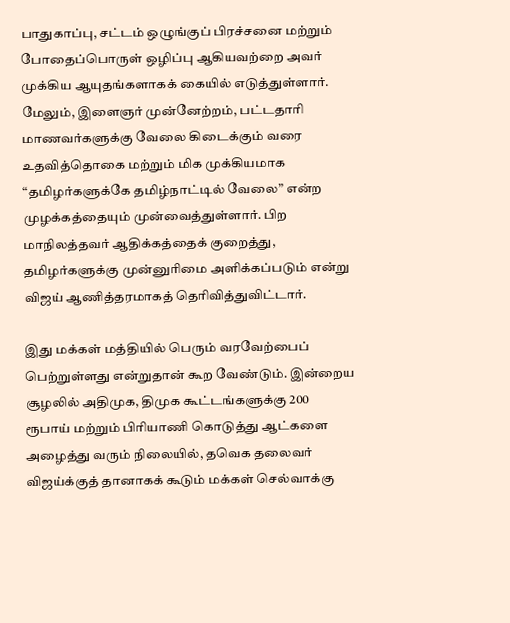பாதுகாப்பு, சட்டம் ஒழுங்குப் பிரச்சனை மற்றும் போதைப்பொருள் ஒழிப்பு ஆகியவற்றை அவர் முக்கிய ஆயுதங்களாகக் கையில் எடுத்துள்ளார். மேலும், இளைஞர் முன்னேற்றம், பட்டதாரி மாணவர்களுக்கு வேலை கிடைக்கும் வரை உதவித்தொகை மற்றும் மிக முக்கியமாக “தமிழர்களுக்கே தமிழ்நாட்டில் வேலை” என்ற முழக்கத்தையும் முன்வைத்துள்ளார். பிற மாநிலத்தவர் ஆதிக்கத்தைக் குறைத்து, தமிழர்களுக்கு முன்னுரிமை அளிக்கப்படும் என்று விஜய் ஆணித்தரமாகத் தெரிவித்துவிட்டார்.

இது மக்கள் மத்தியில் பெரும் வரவேற்பைப் பெற்றுள்ளது என்றுதான் கூற வேண்டும். இன்றைய சூழலில் அதிமுக, திமுக கூட்டங்களுக்கு 200 ரூபாய் மற்றும் பிரியாணி கொடுத்து ஆட்களை அழைத்து வரும் நிலையில், தவெக தலைவர் விஜய்க்குத் தானாகக் கூடும் மக்கள் செல்வாக்கு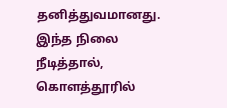தனித்துவமானது. இந்த நிலை நீடித்தால், கொளத்தூரில்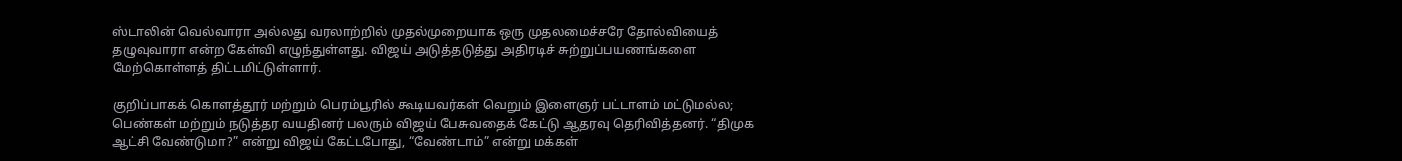ஸ்டாலின் வெல்வாரா அல்லது வரலாற்றில் முதல்முறையாக ஒரு முதலமைச்சரே தோல்வியைத் தழுவுவாரா என்ற கேள்வி எழுந்துள்ளது. விஜய் அடுத்தடுத்து அதிரடிச் சுற்றுப்பயணங்களை மேற்கொள்ளத் திட்டமிட்டுள்ளார்.

குறிப்பாகக் கொளத்தூர் மற்றும் பெரம்பூரில் கூடியவர்கள் வெறும் இளைஞர் பட்டாளம் மட்டுமல்ல; பெண்கள் மற்றும் நடுத்தர வயதினர் பலரும் விஜய் பேசுவதைக் கேட்டு ஆதரவு தெரிவித்தனர். “திமுக ஆட்சி வேண்டுமா?” என்று விஜய் கேட்டபோது, “வேண்டாம்” என்று மக்கள்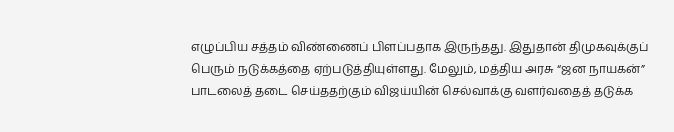எழுப்பிய சத்தம் விண்ணைப் பிளப்பதாக இருந்தது. இதுதான் திமுகவுக்குப் பெரும் நடுக்கத்தை ஏற்படுத்தியுள்ளது. மேலும், மத்திய அரசு “ஜன நாயகன்” பாடலைத் தடை செய்ததற்கும் விஜய்யின் செல்வாக்கு வளர்வதைத் தடுக்க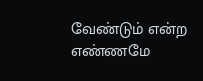வேண்டும் என்ற எண்ணமே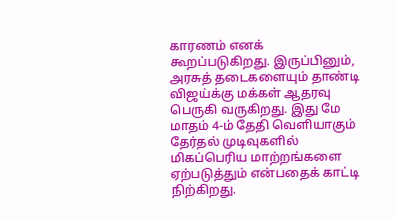காரணம் எனக் கூறப்படுகிறது. இருப்பினும், அரசுத் தடைகளையும் தாண்டி விஜய்க்கு மக்கள் ஆதரவு பெருகி வருகிறது. இது மே மாதம் 4-ம் தேதி வெளியாகும் தேர்தல் முடிவுகளில் மிகப்பெரிய மாற்றங்களை ஏற்படுத்தும் என்பதைக் காட்டி நிற்கிறது.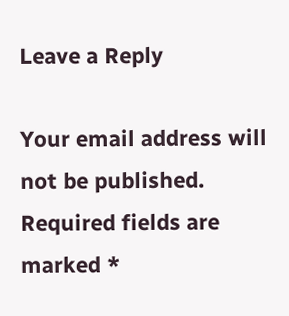Leave a Reply

Your email address will not be published. Required fields are marked *